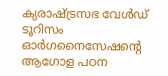ക്യരാഷ്ട്രസഭ വേള്‍ഡ് ടൂറിസം ഓര്‍ഗനൈസേഷന്റെ ആഗോള പഠന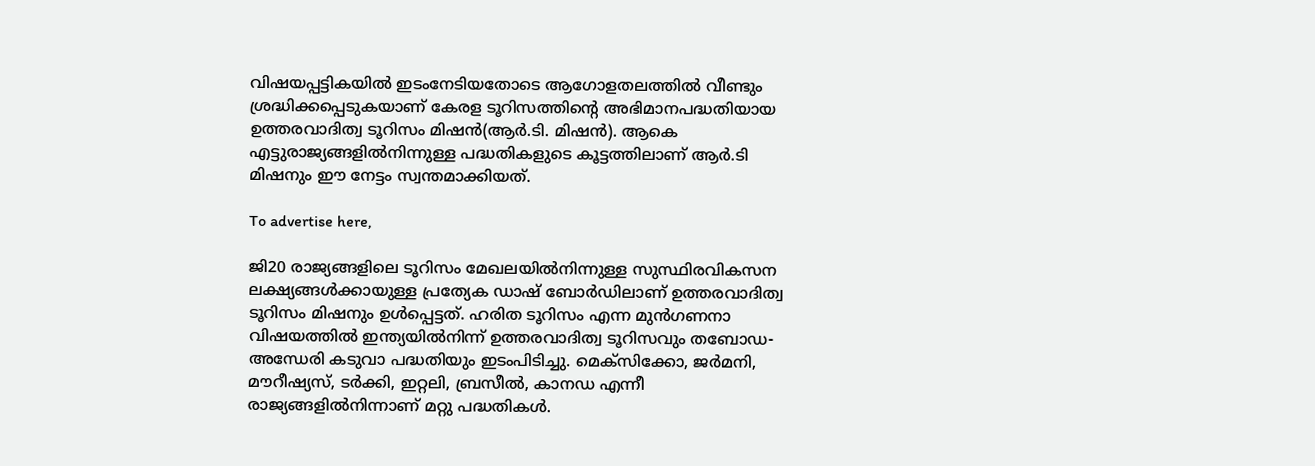വിഷയപ്പട്ടികയില്‍ ഇടംനേടിയതോടെ ആഗോളതലത്തില്‍ വീണ്ടും ശ്രദ്ധിക്കപ്പെടുകയാണ് കേരള ടൂറിസത്തിന്റെ അഭിമാനപദ്ധതിയായ ഉത്തരവാദിത്വ ടൂറിസം മിഷന്‍(ആര്‍.ടി. മിഷന്‍). ആകെ എട്ടുരാജ്യങ്ങളില്‍നിന്നുള്ള പദ്ധതികളുടെ കൂട്ടത്തിലാണ് ആര്‍.ടി മിഷനും ഈ നേട്ടം സ്വന്തമാക്കിയത്.

To advertise here,

ജി20 രാജ്യങ്ങളിലെ ടൂറിസം മേഖലയില്‍നിന്നുള്ള സുസ്ഥിരവികസന ലക്ഷ്യങ്ങള്‍ക്കായുള്ള പ്രത്യേക ഡാഷ് ബോര്‍ഡിലാണ് ഉത്തരവാദിത്വ ടൂറിസം മിഷനും ഉള്‍പ്പെട്ടത്. ഹരിത ടൂറിസം എന്ന മുന്‍ഗണനാ വിഷയത്തില്‍ ഇന്ത്യയില്‍നിന്ന് ഉത്തരവാദിത്വ ടൂറിസവും തബോഡ-അന്ധേരി കടുവാ പദ്ധതിയും ഇടംപിടിച്ചു. മെക്സിക്കോ, ജര്‍മനി, മൗറീഷ്യസ്, ടര്‍ക്കി, ഇറ്റലി, ബ്രസീല്‍, കാനഡ എന്നീ രാജ്യങ്ങളില്‍നിന്നാണ് മറ്റു പദ്ധതികള്‍.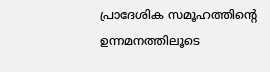പ്രാദേശിക സമൂഹത്തിന്റെ ഉന്നമനത്തിലൂടെ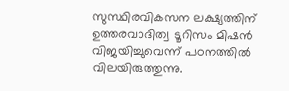സുസ്ഥിരവികസന ലക്ഷ്യത്തിന് ഉത്തരവാദിത്വ ടൂറിസം മിഷന്‍ വിജയിച്ചുവെന്ന് പഠനത്തില്‍ വിലയിരുത്തുന്നു.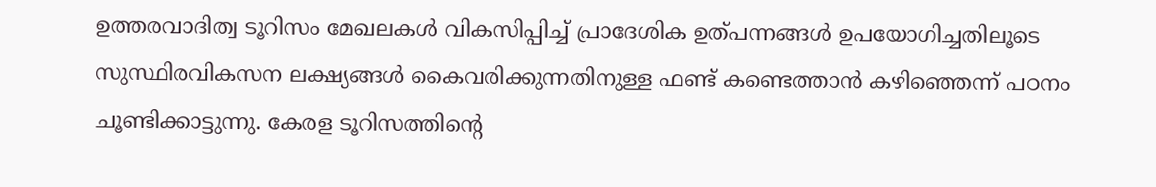ഉത്തരവാദിത്വ ടൂറിസം മേഖലകള്‍ വികസിപ്പിച്ച് പ്രാദേശിക ഉത്പന്നങ്ങള്‍ ഉപയോഗിച്ചതിലൂടെ സുസ്ഥിരവികസന ലക്ഷ്യങ്ങള്‍ കൈവരിക്കുന്നതിനുള്ള ഫണ്ട് കണ്ടെത്താന്‍ കഴിഞ്ഞെന്ന് പഠനം ചൂണ്ടിക്കാട്ടുന്നു. കേരള ടൂറിസത്തിന്റെ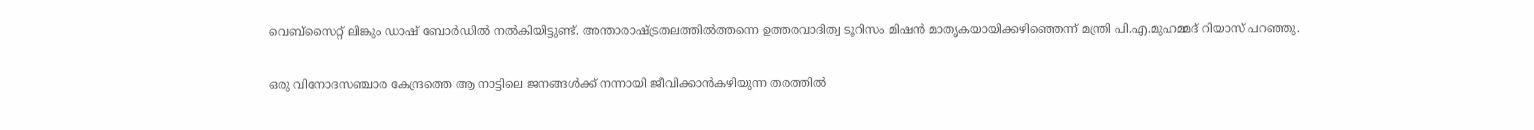വെബ്സൈറ്റ് ലിങ്കും ഡാഷ് ബോര്‍ഡില്‍ നല്‍കിയിട്ടുണ്ട്. അന്താരാഷ്ട്രതലത്തില്‍ത്തന്നെ ഉത്തരവാദിത്വ ടൂറിസം മിഷന്‍ മാതൃകയായിക്കഴിഞ്ഞെന്ന് മന്ത്രി പി.എ.മുഹമ്മദ് റിയാസ് പറഞ്ഞു.

ഒരു വിനോദസഞ്ചാര കേന്ദ്രത്തെ ആ നാട്ടിലെ ജനങ്ങള്‍ക്ക് നന്നായി ജീവിക്കാന്‍കഴിയുന്ന തരത്തില്‍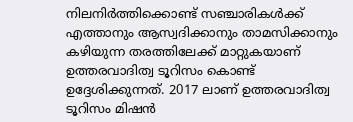നിലനിര്‍ത്തിക്കൊണ്ട് സഞ്ചാരികള്‍ക്ക് എത്താനും ആസ്വദിക്കാനും താമസിക്കാനും കഴിയുന്ന തരത്തിലേക്ക് മാറ്റുകയാണ് ഉത്തരവാദിത്വ ടൂറിസം കൊണ്ട് ഉദ്ദേശിക്കുന്നത്. 2017 ലാണ് ഉത്തരവാദിത്വ ടൂറിസം മിഷന്‍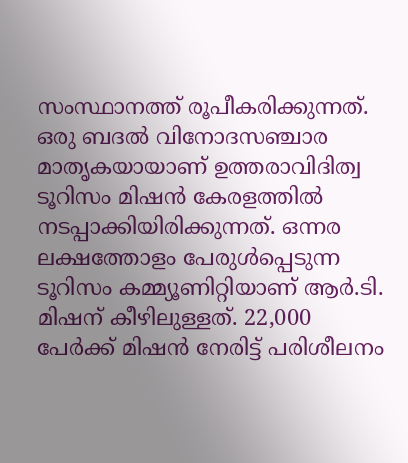സംസ്ഥാനത്ത് രൂപീകരിക്കുന്നത്. ഒരു ബദല്‍ വിനോദസഞ്ചാര മാതൃകയായാണ് ഉത്തരാവിദിത്വ ടൂറിസം മിഷന്‍ കേരളത്തില്‍ നടപ്പാക്കിയിരിക്കുന്നത്. ഒന്നര ലക്ഷത്തോളം പേരുള്‍പ്പെടുന്ന ടൂറിസം കമ്മ്യൂണിറ്റിയാണ് ആര്‍.ടി. മിഷന് കീഴിലുള്ളത്. 22,000 പേര്‍ക്ക് മിഷന്‍ നേരിട്ട് പരിശീലനം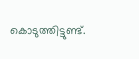കൊടുത്തിട്ടുണ്ട്.